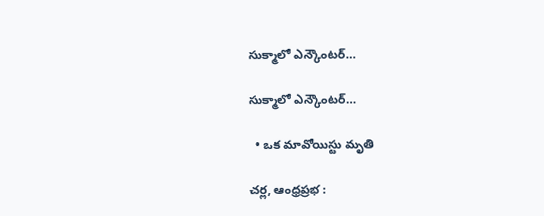సుక్మాలో ఎన్కౌంటర్…

సుక్మాలో ఎన్కౌంటర్…

  • ఒక మావోయిస్టు మృతి

చర్ల, ఆంధ్రప్రభ :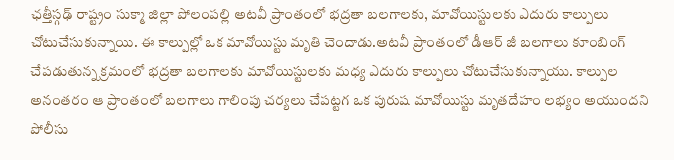ఛత్తీస్గఢ్ రాష్ట్రం సుక్మా జిల్లా పోలంపల్లి అటవీ ప్రాంతంలో భద్రతా బలగాలకు, మావోయిస్టులకు ఎదురు కాల్పులు చోటుచేసుకున్నాయి. ఈ కాల్పుల్లో ఒక మావోయిస్టు మృతి చెందాడు.అటవీ ప్రాంతంలో డీఆర్ జీ బలగాలు కూంబింగ్ చేపడుతున్న క్రమంలో భద్రతా బలగాలకు మావోయిస్టులకు మధ్య ఎదురు కాల్పులు చోటుచేసుకున్నాయు. కాల్పుల అనంతరం ఆ ప్రాంతంలో బలగాలు గాలింపు చర్యలు చేపట్టగ ఒక పురుష మావోయిస్టు మృతదేహం లభ్యం అయుందని పోలీసు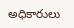అధికారులు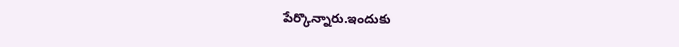పేర్కొన్నారు.ఇందుకు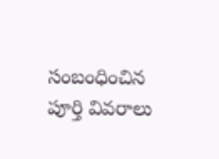సంబంధించిన పూర్తి వివరాలు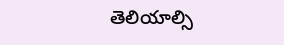తెలియాల్సి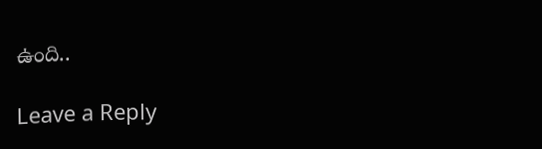ఉంది..

Leave a Reply